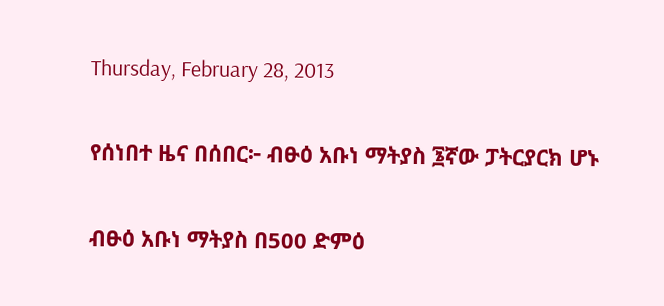Thursday, February 28, 2013

የሰነበተ ዜና በሰበር፦ ብፁዕ አቡነ ማትያስ ፮ኛው ፓትርያርክ ሆኑ

ብፁዕ አቡነ ማትያስ በ500 ድምዕ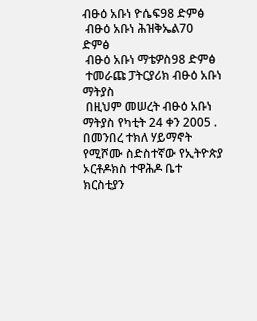ብፁዕ አቡነ ዮሴፍ98 ድምፅ
 ብፁዕ አቡነ ሕዝቅኤል70 ድምፅ
 ብፁዕ አቡነ ማቴዎስ98 ድምፅ
 ተመራጩ ፓትርያሪክ ብፁዕ አቡነ ማትያስ
 በዚህም መሠረት ብፁዕ አቡነ ማትያስ የካቲት 24 ቀን 2005 . በመንበረ ተክለ ሃይማኖት የሚሾሙ ስድስተኛው የኢትዮጵያ ኦርቶዶክስ ተዋሕዶ ቤተ ክርስቲያን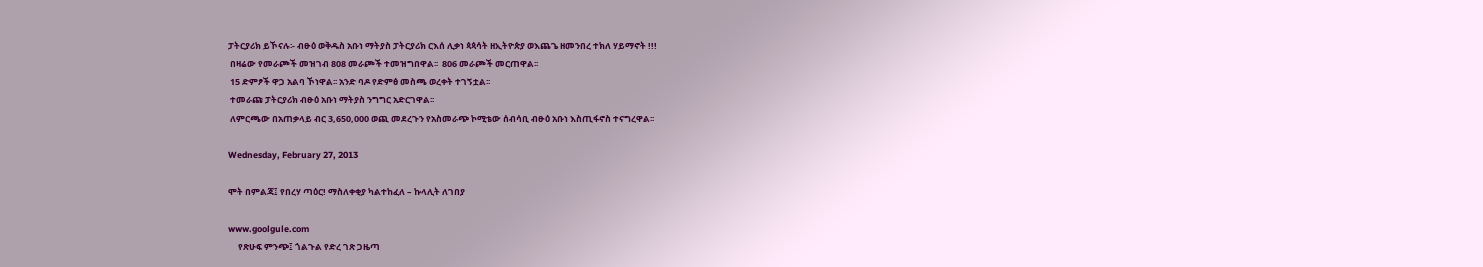ፓትርያሪክ ይኾናሉ፡- ብፁዕ ወቅዱስ አቡነ ማትያስ ፓትርያሪክ ርእሰ ሊቃነ ጳጳሳት ዘኢትዮጵያ ወእጨጌ ዘመንበረ ተክለ ሃይማኖት !!!
 በዛሬው የመራጮች መዝገብ 808 መራጮች ተመዝግበዋል፡፡  806 መራጮች መርጠዋል፡፡
 15 ድምፆች ዋጋ አልባ ኾነዋል፡፡ አንድ ባዶ የድምፅ መስጫ ወረቀት ተገኝቷል፡፡
 ተመራጩ ፓትርያሪክ ብፁዕ አቡነ ማትያስ ንግግር አድርገዋል፡፡
 ለምርጫው በአጠቃላይ ብር 3,650,000 ወጪ መደረጉን የአስመራጭ ኮሚቴው ሰብሳቢ ብፁዕ አቡነ እስጢፋኖስ ተናግረዋል፡፡

Wednesday, February 27, 2013

ሞት በምልጃ፤ የበረሃ ጣዕር! ማስለቀቂያ ካልተከፈለ – ኩላሊት ለገበያ

www.goolgule.com
     የጽሁፍ ምንጭ፤ ጎልጉል የድረ ገጽ ጋዜጣ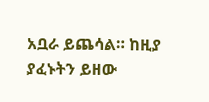አቧራ ይጨሳል። ከዚያ ያፈኑትን ይዘው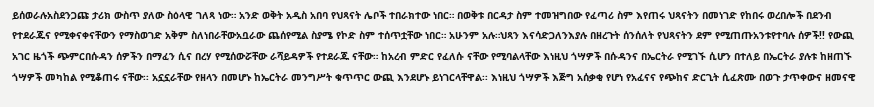ይሰወራሉአስደንጋጩ ታሪክ ውስጥ ያለው ስዕላዊ ገለጻ ነው። አንድ ወቅት አዲስ አበባ የህጻናት ሌቦች ተበራክተው ነበር። በወቅቱ በርዳታ ስም ተመዝግበው የፈጣሪ ስም እየጠሩ ህጻናትን በመነገድ የከበሩ ወረበሎች በደንብ የተደራጁና የሚቀናቀናቸውን የማስወገድ አቅም ስለነበራቸውአቧራው ጨሰየሚል ስያሜ የኮድ ስም ተሰጥቷቸው ነበር። አሁንም አሉ።ህጻን እናሳድጋለንእያሉ በዘረጉት ሰንሰለት የህጻናትን ደም የሚጠጡአንቱየተባሉ ሰዎች!! የውጪ አገር ዜጎች ጭምርበሱዳን ሰዎችን በማፈን ሲና በረሃ የሚሰውሯቸው ራሻይዳዎች የተደራጁ ናቸው። ከአረብ ምድር የፈለሱ ናቸው የሚባልላቸው እነዚህ ጎሣዎች በሱዳንና በኤርትራ የሚገኙ ሲሆን በተለይ በኤርትራ ያሉቱ ከዘጠኙ ጎሣዎች መካከል የሚቆጠሩ ናቸው፡፡ አኗኗራቸው የዘላን በመሆኑ ከኤርትራ መንግሥት ቁጥጥር ውጪ እንደሆኑ ይነገርላቸዋል፡፡ እነዚህ ጎሣዎች እጅግ አሰቃቂ የሆነ የአፈናና የጭከና ድርጊት ሲፈጽሙ በወጉ ታጥቀውና ዘመናዊ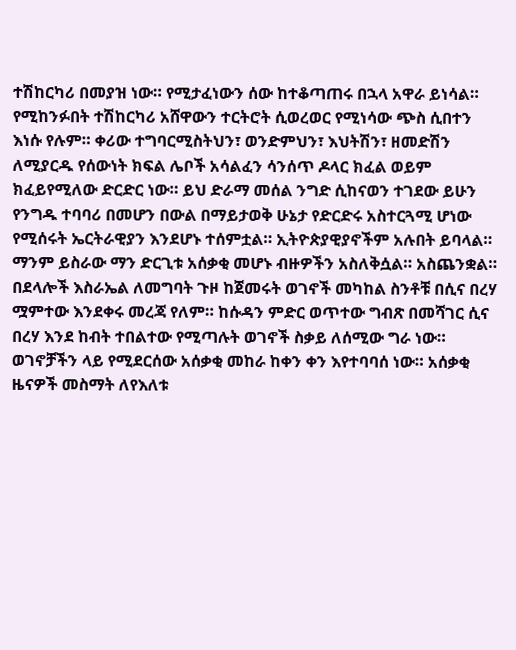ተሽከርካሪ በመያዝ ነው። የሚታፈነውን ሰው ከተቆጣጠሩ በኋላ አዋራ ይነሳል። የሚከንፉበት ተሽከርካሪ አሸዋውን ተርትሮት ሲወረወር የሚነሳው ጭስ ሲበተን እነሱ የሉም። ቀሪው ተግባርሚስትህን፣ ወንድምህን፣ እህትሽን፣ ዘመድሽን ለሚያርዱ የሰውነት ክፍል ሌቦች አሳልፈን ሳንሰጥ ዶላር ክፈል ወይም ክፈይየሚለው ድርድር ነው። ይህ ድራማ መሰል ንግድ ሲከናወን ተገደው ይሁን የንግዱ ተባባሪ በመሆን በውል በማይታወቅ ሁኔታ የድርድሩ አስተርጓሚ ሆነው የሚሰሩት ኤርትራዊያን እንደሆኑ ተሰምቷል። ኢትዮጵያዊያኖችም አሉበት ይባላል። ማንም ይስራው ማን ድርጊቱ አሰቃቂ መሆኑ ብዙዎችን አስለቅሷል። አስጨንቋል።
በደላሎች እስራኤል ለመግባት ጉዞ ከጀመሩት ወገኖች መካከል ስንቶቹ በሲና በረሃ ሟምተው እንደቀሩ መረጃ የለም። ከሱዳን ምድር ወጥተው ግብጽ በመሻገር ሲና በረሃ እንደ ከብት ተበልተው የሚጣሉት ወገኖች ስቃይ ለሰሚው ግራ ነው። ወገኖቻችን ላይ የሚደርሰው አሰቃቂ መከራ ከቀን ቀን እየተባባሰ ነው። አሰቃቂ ዜናዎች መስማት ለየእለቱ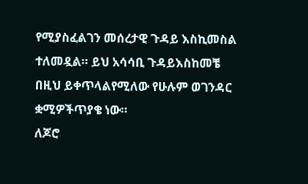የሚያስፈልገን መሰረታዊ ጉዳይ እስኪመስል ተለመዷል። ይህ አሳሳቢ ጉዳይእስከመቼ በዚህ ይቀጥላልየሚለው የሁሉም ወገንዳር ቋሚዎችጥያቄ ነው።
ለጆሮ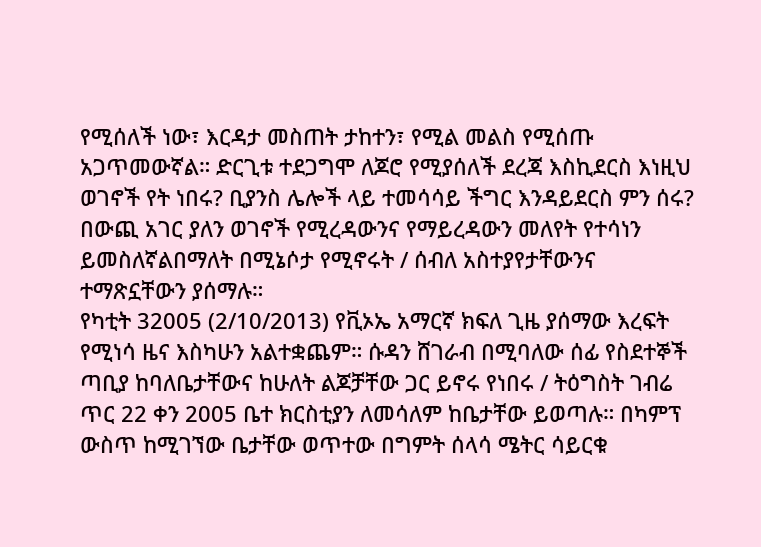የሚሰለች ነው፣ እርዳታ መስጠት ታከተን፣ የሚል መልስ የሚሰጡ አጋጥመውኛል። ድርጊቱ ተደጋግሞ ለጆሮ የሚያሰለች ደረጃ እስኪደርስ እነዚህ ወገኖች የት ነበሩ? ቢያንስ ሌሎች ላይ ተመሳሳይ ችግር እንዳይደርስ ምን ሰሩ? በውጪ አገር ያለን ወገኖች የሚረዳውንና የማይረዳውን መለየት የተሳነን ይመስለኛልበማለት በሚኔሶታ የሚኖሩት / ሰብለ አስተያየታቸውንና ተማጽኗቸውን ያሰማሉ።
የካቲት 32005 (2/10/2013) የቪኦኤ አማርኛ ክፍለ ጊዜ ያሰማው እረፍት የሚነሳ ዜና እስካሁን አልተቋጨም። ሱዳን ሸገራብ በሚባለው ሰፊ የስደተኞች ጣቢያ ከባለቤታቸውና ከሁለት ልጆቻቸው ጋር ይኖሩ የነበሩ / ትዕግስት ገብሬ ጥር 22 ቀን 2005 ቤተ ክርስቲያን ለመሳለም ከቤታቸው ይወጣሉ። በካምፕ ውስጥ ከሚገኘው ቤታቸው ወጥተው በግምት ሰላሳ ሜትር ሳይርቁ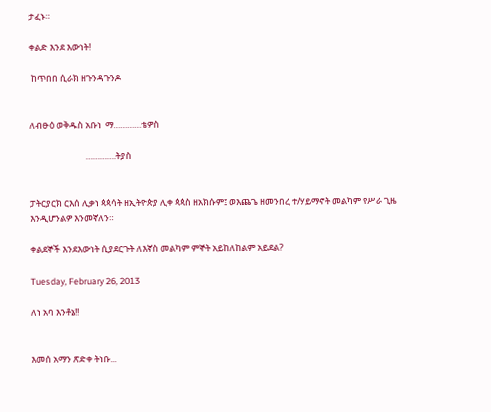ታፈኑ።

ቀልድ እንደ እውነት!

 ከጥበበ ሲራክ ዘጉንዳጉንዶ


ለብፁዕ ወቅዱስ አቡነ  ማ…………ቴዎስ

                            ………….ትያስ


ፓትርያርክ ርእሰ ሊቃነ ጳጳሳት ዘኢትዮጵያ ሊቀ ጳጳስ ዘአክሱም፤ ወእጨጌ ዘመንበረ ተ/ሃይማኖት መልካም የሥራ ጊዜ  እንዲሆንልዎ እንመኛለን።

ቀልደኞች እንደእውነት ሲያደርጉት ለእኛስ መልካም ምኞት አይከለከልም አይደል?

Tuesday, February 26, 2013

ለነ አባ እንቶኔ!!


እመሰ አማን ጽድቀ ትነቡ...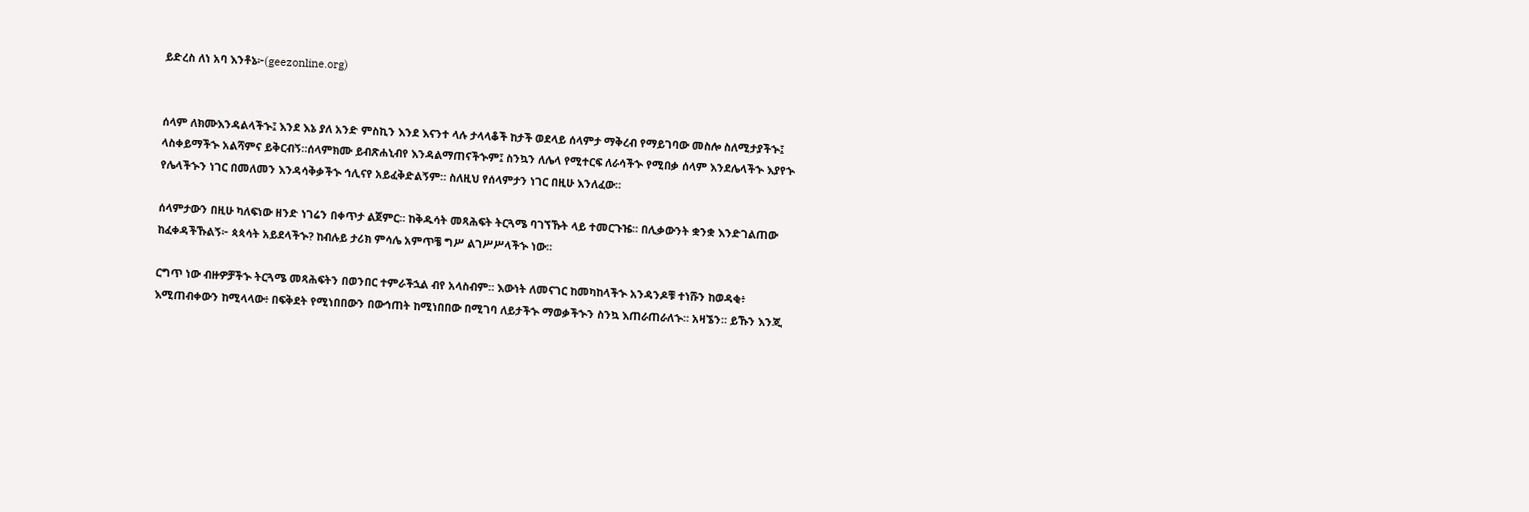ይድረስ ለነ አባ እንቶኔ፦(geezonline.org)


ሰላም ለክሙእንዳልላችኍ፤ እንደ እኔ ያለ አንድ ምስኪን እንደ እናንተ ላሉ ታላላቆች ከታች ወደላይ ሰላምታ ማቅረብ የማይገባው መስሎ ስለሚታያችኍ፤ ላስቀይማችኍ አልሻምና ይቅርብኝ።ሰላምክሙ ይብጽሐኒብየ እንዳልማጠናችኍም፤ ስንኳን ለሌላ የሚተርፍ ለራሳችኍ የሚበቃ ሰላም እንደሌላችኍ እያየኍ የሌላችኍን ነገር በመለመን እንዳሳቅቃችኍ ኅሊናየ አይፈቅድልኝም። ስለዚህ የሰላምታን ነገር በዚሁ እንለፈው።

ሰላምታውን በዚሁ ካለፍነው ዘንድ ነገሬን በቀጥታ ልጀምር። ከቅዱሳት መጻሕፍት ትርጓሜ ባገኘኹት ላይ ተመርጉዤ። በሊቃውንት ቋንቋ እንድገልጠው ከፈቀዳችኹልኝ፦ ጳጳሳት አይደላችኍ? ከብሉይ ታሪክ ምሳሌ አምጥቼ ግሥ ልገሥሥላችኍ ነው።

ርግጥ ነው ብዙዎቻችኍ ትርጓሜ መጻሕፍትን በወንበር ተምራችኋል ብየ አላስብም። እውነት ለመናገር ከመካከላችኍ አንዳንዶቹ ተነሹን ከወዳቂ፥ እሚጠብቀውን ከሚላላው፥ በፍቅደት የሚነበበውን በውኅጠት ከሚነበበው በሚገባ ለይታችኍ ማወቃችኍን ስንኳ እጠራጠራለኍ። አዛኜን። ይኹን እንጂ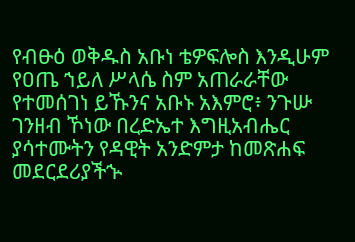የብፁዕ ወቅዱስ አቡነ ቴዎፍሎስ እንዲሁም የዐጤ ኀይለ ሥላሴ ስም አጠራራቸው የተመሰገነ ይኹንና አቡኑ አእምሮ፥ ንጉሡ ገንዘብ ኾነው በረድኤተ እግዚአብሔር ያሳተሙትን የዳዊት አንድምታ ከመጽሐፍ መደርደሪያችኍ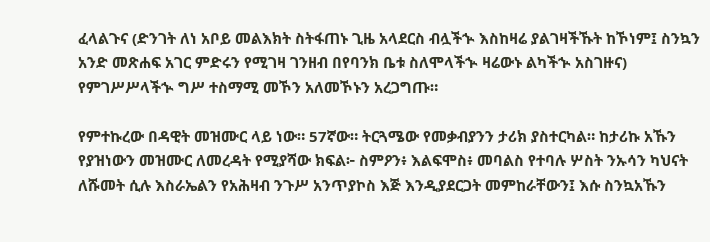ፈላልጉና (ድንገት ለነ አቦይ መልእክት ስትፋጠኑ ጊዜ አላደርስ ብሏችኍ እስከዛሬ ያልገዛችኹት ከኾነም፤ ስንኳን አንድ መጽሐፍ አገር ምድሩን የሚገዛ ገንዘብ በየባንክ ቤቱ ስለሞላችኍ ዛሬውኑ ልካችኍ አስገዙና) የምገሥሥላችኍ ግሥ ተስማሚ መኾን አለመኾኑን አረጋግጡ።

የምተኩረው በዳዊት መዝሙር ላይ ነው። 57ኛው። ትርጓሜው የመቃብያንን ታሪክ ያስተርካል። ከታሪኩ አኹን የያዝነውን መዝሙር ለመረዳት የሚያሻው ክፍል፦ ስምዖን፥ እልፍሞስ፥ መባልስ የተባሉ ሦስት ንኡሳን ካህናት ለሹመት ሲሉ እስራኤልን የአሕዛብ ንጉሥ አንጥያኮስ እጅ እንዲያደርጋት መምከራቸውን፤ እሱ ስንኳአኹን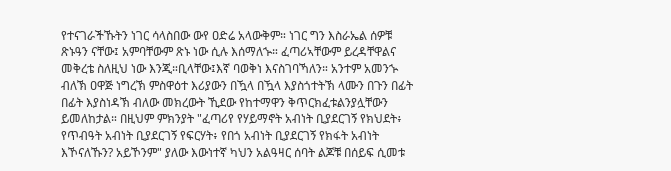የተናገራችኹትን ነገር ሳላስበው ውየ ዐድሬ አላውቅም። ነገር ግን እስራኤል ሰዎቹ ጽኑዓን ናቸው፤ አምባቸውም ጽኑ ነው ሲሉ እሰማለኍ። ፈጣሪኣቸውም ይረዳቸዋልና መቅረቴ ስለዚህ ነው እንጂ።ቢላቸው፤እኛ ባወቅነ እናስገባኻለን። አንተም አመንኍ ብለኽ ዐዋጅ ነግረኽ ምስዋዕተ እሪያውን በዃላ በዃላ እያስጎተትኽ ላሙን በጉን በፊት በፊት እያስነዳኽ ብለው መክረውት ኺደው የከተማዋን ቅጥርክፈቱልንያሏቸውን ይመለከታል። በዚህም ምክንያት "ፈጣሪየ የሃይማኖት አብነት ቢያደርገኝ የክህደት፥ የጥብዓት አብነት ቢያደርገኝ የፍርሃት፥ የበጎ አብነት ቢያደርገኝ የክፋት አብነት እኾናለኹን? አይኾንም" ያለው እውነተኛ ካህን አልዓዛር ሰባት ልጆቹ በሰይፍ ሲመቱ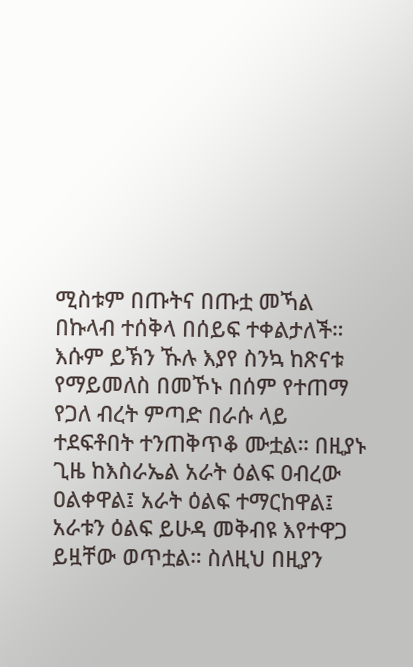ሚስቱም በጡትና በጡቷ መኻል በኩላብ ተሰቅላ በሰይፍ ተቀልታለች። እሱም ይኽን ኹሉ እያየ ስንኳ ከጽናቱ የማይመለስ በመኾኑ በሰም የተጠማ የጋለ ብረት ምጣድ በራሱ ላይ ተደፍቶበት ተንጠቅጥቆ ሙቷል። በዚያኑ ጊዜ ከእስራኤል አራት ዕልፍ ዐብረው ዐልቀዋል፤ አራት ዕልፍ ተማርከዋል፤ አራቱን ዕልፍ ይሁዳ መቅብዩ እየተዋጋ ይዟቸው ወጥቷል። ስለዚህ በዚያን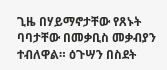ጊዜ በሃይማኖታቸው የጸኑት ባባታቸው በመቃቢስ መቃብያን ተብለዋል። ዕጉሣን በስደት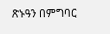ጽኑዓን በምግባር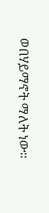ወበሃይማኖት ማለት ነው።